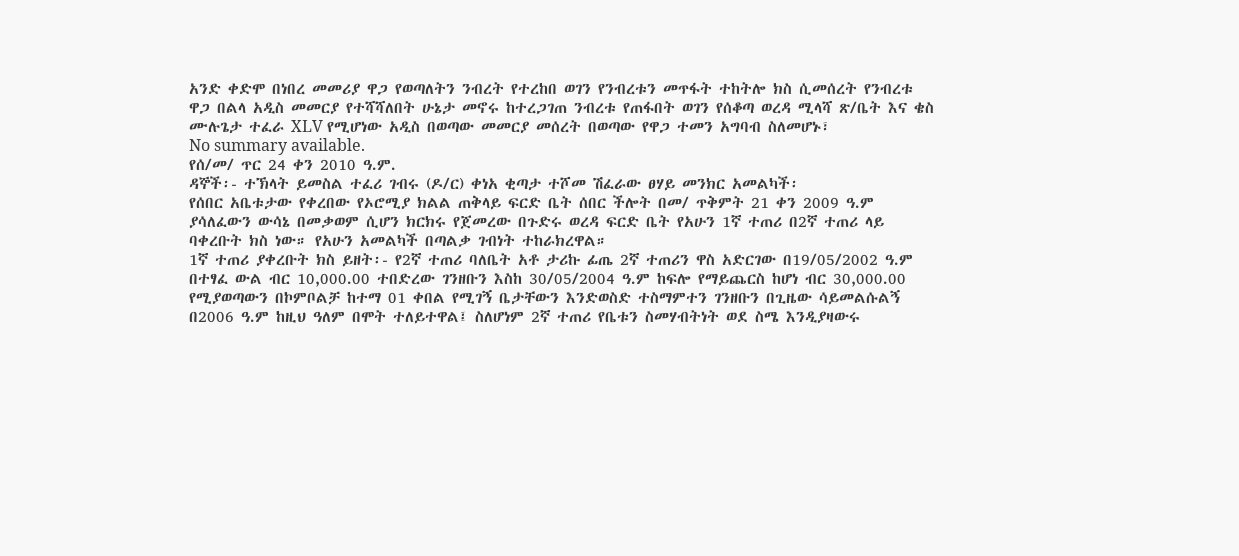አንድ ቀድሞ በነበረ መመሪያ ዋጋ የወጣለትን ንብረት የተረከበ ወገን የንብረቱን መጥፋት ተከትሎ ክስ ሲመሰረት የንብረቱ ዋጋ በልላ አዲስ መመርያ የተሻሻለበት ሁኔታ መኖሩ ከተረጋገጠ ንብረቱ የጠፋበት ወገን የሰቆጣ ወረዳ ሚላሻ ጽ/ቤት እና ቄስ ሙሉጌታ ተፈራ XLV የሚሆነው አዲስ በወጣው መመርያ መሰረት በወጣው የዋጋ ተመን አግባብ ስለመሆኑ፣
No summary available.
የሰ/መ/ ጥር 24 ቀን 2010 ዓ.ም.
ዳኞች፡- ተኽላት ይመስል ተፈሪ ገብሩ (ዶ/ር) ቀነአ ቂጣታ ተሾመ ሽፈራው ፀሃይ መንክር አመልካች፡
የሰበር አቤቱታው የቀረበው የኦሮሚያ ክልል ጠቅላይ ፍርድ ቤት ሰበር ችሎት በመ/ ጥቅምት 21 ቀን 2009 ዓ.ም ያሳለፈውን ውሳኔ በመቃወም ሲሆን ክርክሩ የጀመረው በጉድሩ ወረዳ ፍርድ ቤት የአሁን 1ኛ ተጠሪ በ2ኛ ተጠሪ ላይ ባቀረቡት ክስ ነው። የአሁን አመልካች በጣልቃ ገብነት ተከራክረዋል።
1ኛ ተጠሪ ያቀረቡት ክስ ይዘት፡- የ2ኛ ተጠሪ ባለቤት አቶ ታሪኩ ፊጤ 2ኛ ተጠሪን ዋስ አድርገው በ19/05/2002 ዓ.ም በተፃፈ ውል ብር 10,000.00 ተበድረው ገንዘቡን እስከ 30/05/2004 ዓ.ም ከፍሎ የማይጨርስ ከሆነ ብር 30,000.00 የሚያወጣውን በኮምቦልቻ ከተማ 01 ቀበል የሚገኝ ቤታቸውን እንድወስድ ተስማምተን ገንዘቡን በጊዜው ሳይመልሱልኝ በ2006 ዓ.ም ከዚህ ዓለም በሞት ተለይተዋል፤ ስለሆነም 2ኛ ተጠሪ የቤቱን ስመሃብትነት ወደ ስሜ እንዲያዛውሩ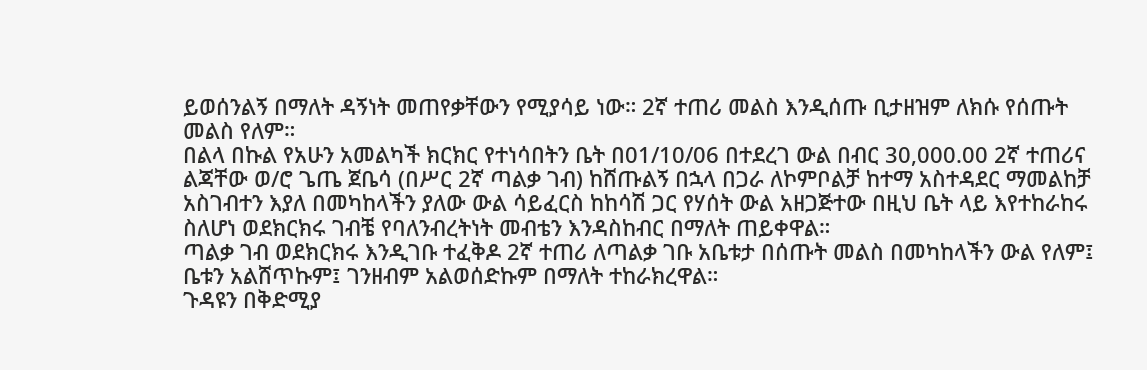ይወሰንልኝ በማለት ዳኝነት መጠየቃቸውን የሚያሳይ ነው። 2ኛ ተጠሪ መልስ እንዲሰጡ ቢታዘዝም ለክሱ የሰጡት መልስ የለም።
በልላ በኩል የአሁን አመልካች ክርክር የተነሳበትን ቤት በ01/10/06 በተደረገ ውል በብር 30,000.00 2ኛ ተጠሪና ልጃቸው ወ/ሮ ጌጤ ጀቤሳ (በሥር 2ኛ ጣልቃ ገብ) ከሸጡልኝ በኋላ በጋራ ለኮምቦልቻ ከተማ አስተዳደር ማመልከቻ አስገብተን እያለ በመካከላችን ያለው ውል ሳይፈርስ ከከሳሽ ጋር የሃሰት ውል አዘጋጅተው በዚህ ቤት ላይ እየተከራከሩ ስለሆነ ወደክርክሩ ገብቼ የባለንብረትነት መብቴን እንዳስከብር በማለት ጠይቀዋል።
ጣልቃ ገብ ወደክርክሩ እንዲገቡ ተፈቅዶ 2ኛ ተጠሪ ለጣልቃ ገቡ አቤቱታ በሰጡት መልስ በመካከላችን ውል የለም፤ ቤቱን አልሸጥኩም፤ ገንዘብም አልወሰድኩም በማለት ተከራክረዋል።
ጉዳዩን በቅድሚያ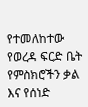የተመለከተው የወረዳ ፍርድ ቤት የምስክሮችን ቃል እና የሰነድ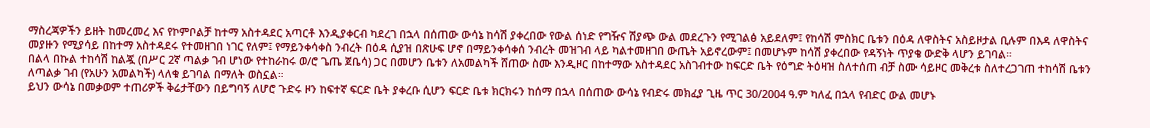ማስረጃዎችን ይዘት ከመረመረ እና የኮምቦልቻ ከተማ አስተዳደር አጣርቶ እንዲያቀርብ ካደረገ በኋላ በሰጠው ውሳኔ ከሳሽ ያቀረበው የውል ሰነድ የግዥና ሽያጭ ውል መደረጉን የሚገልፅ አይደለም፤ የከሳሽ ምስክር ቤቱን በዕዳ ለዋስትና አስይዞታል ቢሉም በእዳ ለዋስትና መያዙን የሚያሳይ በከተማ አስተዳደሩ የተመዘገበ ነገር የለም፤ የማይንቀሳቀስ ንብረት በዕዳ ሲያዝ በጽሁፍ ሆኖ በማይንቀሳቀሰ ንብረት መዝገብ ላይ ካልተመዘገበ ውጤት አይኖረውም፤ በመሆኑም ከሳሽ ያቀረበው የዳኝነት ጥያቄ ውድቅ ላሆን ይገባል።
በልላ በኩል ተከሳሽ ከልጇ (በሥር 2ኛ ጣልቃ ገብ ሆነው የተከራከሩ ወ/ሮ ጌጤ ጀቤሳ) ጋር በመሆን ቤቱን ለአመልካች ሸጠው ስሙ እንዲዞር በከተማው አስተዳደር አስገብተው ከፍርድ ቤት የዕግድ ትዕዛዝ ስለተሰጠ ብቻ ስሙ ሳይዞር መቅረቱ ስለተረጋገጠ ተከሳሽ ቤቱን ለጣልቃ ገብ (የአሁን አመልካች) ላለቁ ይገባል በማለት ወስኗል።
ይህን ውሳኔ በመቃወም ተጠሪዎች ቅሬታቸውን በይግባኝ ለሆሮ ጉድሩ ዞን ከፍተኛ ፍርድ ቤት ያቀረቡ ሲሆን ፍርድ ቤቱ ክርክሩን ከሰማ በኋላ በሰጠው ውሳኔ የብድሩ መክፈያ ጊዜ ጥር 30/2004 ዓ.ም ካለፈ በኋላ የብድር ውል መሆኑ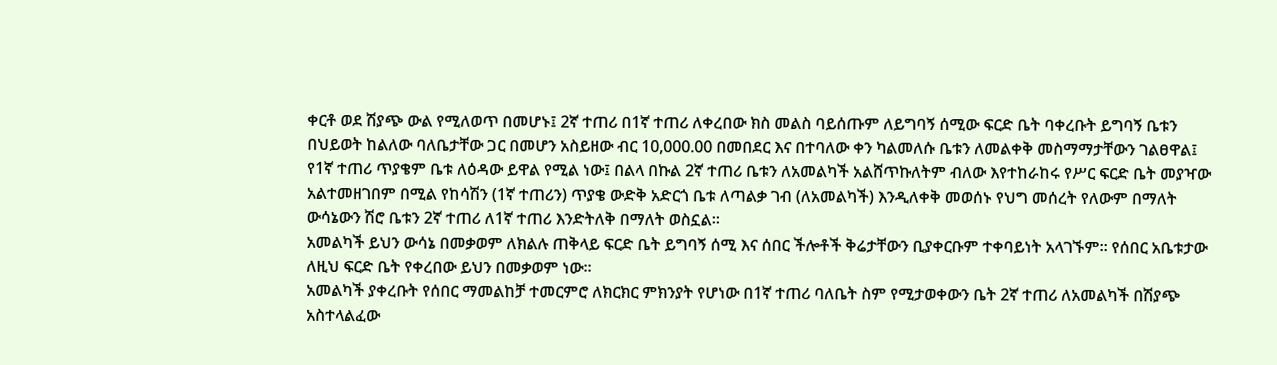ቀርቶ ወደ ሽያጭ ውል የሚለወጥ በመሆኑ፤ 2ኛ ተጠሪ በ1ኛ ተጠሪ ለቀረበው ክስ መልስ ባይሰጡም ለይግባኝ ሰሚው ፍርድ ቤት ባቀረቡት ይግባኝ ቤቱን በህይወት ከልለው ባለቤታቸው ጋር በመሆን አስይዘው ብር 10,000.00 በመበደር እና በተባለው ቀን ካልመለሱ ቤቱን ለመልቀቅ መስማማታቸውን ገልፀዋል፤ የ1ኛ ተጠሪ ጥያቄም ቤቱ ለዕዳው ይዋል የሚል ነው፤ በልላ በኩል 2ኛ ተጠሪ ቤቱን ለአመልካች አልሸጥኩለትም ብለው እየተከራከሩ የሥር ፍርድ ቤት መያዣው አልተመዘገበም በሚል የከሳሽን (1ኛ ተጠሪን) ጥያቄ ውድቅ አድርጎ ቤቱ ለጣልቃ ገብ (ለአመልካች) እንዲለቀቅ መወሰኑ የህግ መሰረት የለውም በማለት ውሳኔውን ሽሮ ቤቱን 2ኛ ተጠሪ ለ1ኛ ተጠሪ እንድትለቅ በማለት ወስኗል።
አመልካች ይህን ውሳኔ በመቃወም ለክልሉ ጠቅላይ ፍርድ ቤት ይግባኝ ሰሚ እና ሰበር ችሎቶች ቅሬታቸውን ቢያቀርቡም ተቀባይነት አላገኙም። የሰበር አቤቱታው ለዚህ ፍርድ ቤት የቀረበው ይህን በመቃወም ነው።
አመልካች ያቀረቡት የሰበር ማመልከቻ ተመርምሮ ለክርክር ምክንያት የሆነው በ1ኛ ተጠሪ ባለቤት ስም የሚታወቀውን ቤት 2ኛ ተጠሪ ለአመልካች በሽያጭ አስተላልፈው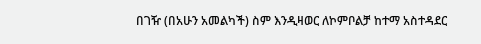በገዥ (በአሁን አመልካች) ስም እንዲዛወር ለኮምቦልቻ ከተማ አስተዳደር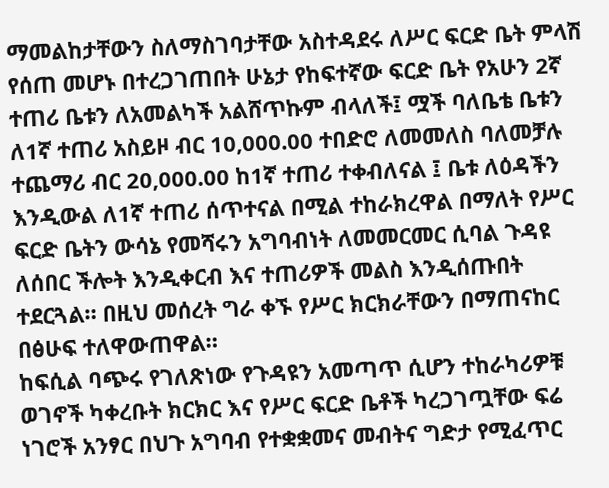ማመልከታቸውን ስለማስገባታቸው አስተዳደሩ ለሥር ፍርድ ቤት ምላሽ የሰጠ መሆኑ በተረጋገጠበት ሁኔታ የከፍተኛው ፍርድ ቤት የአሁን 2ኛ ተጠሪ ቤቱን ለአመልካች አልሸጥኩም ብላለች፤ ሟች ባለቤቴ ቤቱን ለ1ኛ ተጠሪ አስይዞ ብር 10,000.00 ተበድሮ ለመመለስ ባለመቻሉ ተጨማሪ ብር 20,000.00 ከ1ኛ ተጠሪ ተቀብለናል ፤ ቤቱ ለዕዳችን እንዲውል ለ1ኛ ተጠሪ ሰጥተናል በሚል ተከራክረዋል በማለት የሥር ፍርድ ቤትን ውሳኔ የመሻሩን አግባብነት ለመመርመር ሲባል ጉዳዩ ለሰበር ችሎት እንዲቀርብ እና ተጠሪዎች መልስ እንዲሰጡበት ተደርጓል። በዚህ መሰረት ግራ ቀኙ የሥር ክርክራቸውን በማጠናከር በፅሁፍ ተለዋውጠዋል።
ከፍሲል ባጭሩ የገለጽነው የጉዳዩን አመጣጥ ሲሆን ተከራካሪዎቹ ወገኖች ካቀረቡት ክርክር እና የሥር ፍርድ ቤቶች ካረጋገጧቸው ፍሬ ነገሮች አንፃር በህጉ አግባብ የተቋቋመና መብትና ግድታ የሚፈጥር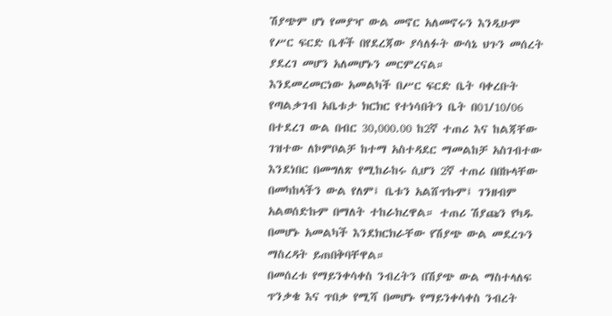ሽያጭም ሆነ የመያዣ ውል መኖር አለመኖሩን እንዲሁም የሥር ፍርድ ቤቶች በየደረጃው ያሳለፉት ውሳኔ ህጉን መሰረት ያደረገ መሆን አለመሆኑን መርምረናል።
እንደመረመርነው አመልካች በሥር ፍርድ ቤት ባቀረቡት የጣልቃገብ አቤቱታ ክርክር የተነሳበትን ቤት በ01/10/06 በተደረገ ውል በብር 30,000.00 ከ2ኛ ተጠሪ እና ከልጃቸው ገዝተው ለኮምቦልቻ ከተማ አስተዳደር ማመልከቻ አስገብተው እንደነበር በመግለጽ የሚከራከሩ ሲሆን 2ኛ ተጠሪ በበኩላቸው በመካከላችን ውል የለም፤ ቤቱን አልሸጥኩም፤ ገንዘብም አልወሰድኩም በማለት ተከራክረዋል። ተጠሪ ሽያጩን የካዱ በመሆኑ አመልካች እንደክርክራቸው የሽያጭ ውል መደረጉን ማስረዳት ይጠበቅባቸዋል።
በመሰረቱ የማይንቀሳቀስ ንብረትን በሽያጭ ውል ማስተላለፍ ጥንቃቄ እና ጥበቃ የሚሻ በመሆኑ የማይንቀሳቀስ ንብረት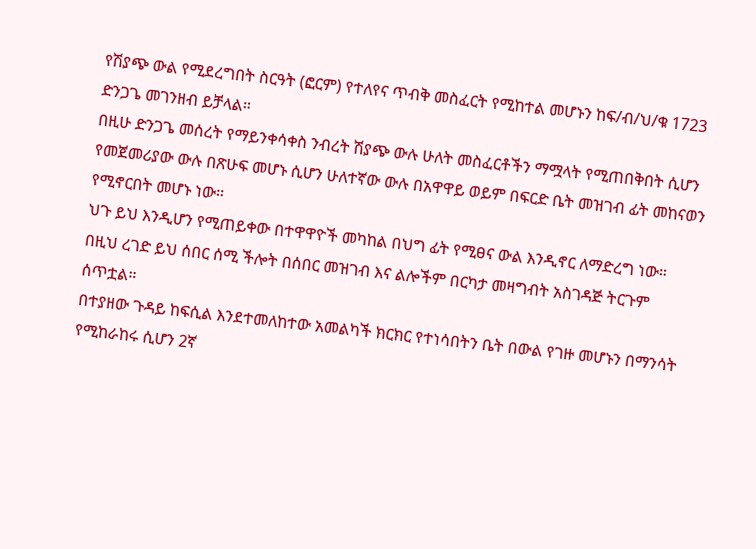የሽያጭ ውል የሚደረግበት ስርዓት (ፎርም) የተለየና ጥብቅ መስፈርት የሚከተል መሆኑን ከፍ/ብ/ህ/ቁ 1723 ድንጋጌ መገንዘብ ይቻላል።
በዚሁ ድንጋጌ መሰረት የማይንቀሳቀስ ንብረት ሽያጭ ውሉ ሁለት መስፈርቶችን ማሟላት የሚጠበቅበት ሲሆን የመጀመሪያው ውሉ በጽሁፍ መሆኑ ሲሆን ሁለተኛው ውሉ በአዋዋይ ወይም በፍርድ ቤት መዝገብ ፊት መከናወን የሚኖርበት መሆኑ ነው።
ህጉ ይህ እንዲሆን የሚጠይቀው በተዋዋዮች መካከል በህግ ፊት የሚፀና ውል እንዲኖር ለማድረግ ነው። በዚህ ረገድ ይህ ሰበር ሰሚ ችሎት በሰበር መዝገብ እና ልሎችም በርካታ መዛግብት አስገዳጅ ትርጉም ሰጥቷል።
በተያዘው ጉዳይ ከፍሲል እንደተመለከተው አመልካች ክርክር የተነሳበትን ቤት በውል የገዙ መሆኑን በማንሳት የሚከራከሩ ሲሆን 2ኛ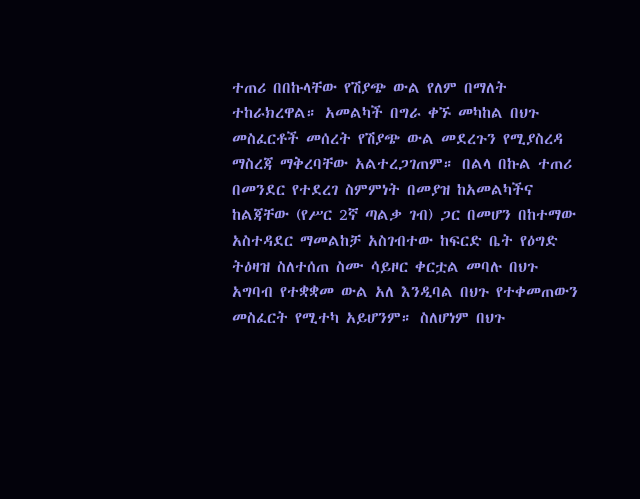ተጠሪ በበኩላቸው የሽያጭ ውል የለም በማለት ተከራክረዋል። አመልካች በግራ ቀኙ መካከል በህጉ መስፈርቶች መሰረት የሽያጭ ውል መደረጉን የሚያስረዳ ማስረጃ ማቅረባቸው አልተረጋገጠም። በልላ በኩል ተጠሪ በመንደር የተደረገ ስምምነት በመያዝ ከአመልካችና ከልጃቸው (የሥር 2ኛ ጣልቃ ገብ) ጋር በመሆን በከተማው አስተዳደር ማመልከቻ አስገብተው ከፍርድ ቤት የዕግድ ትዕዛዝ ስለተሰጠ ስሙ ሳይዞር ቀርቷል መባሉ በህጉ አግባብ የተቋቋመ ውል አለ እንዲባል በህጉ የተቀመጠውን መስፈርት የሚተካ አይሆንም። ስለሆነም በህጉ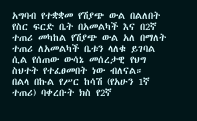አግባብ የተቋቋመ የሽያጭ ውል በልለበት የስር ፍርድ ቤት በአመልካች እና በ2ኛ ተጠሪ መካከል የሽያጭ ውል አለ በማለት ተጠሪ ለአመልካች ቤቱን ላለቁ ይገባል ሲል የሰጠው ውሳኔ መሰረታዊ የህግ ስህተት የተፈፀመበት ነው ብለናል።
በልላ በኩል የሥር ከሳሽ (የአሁን 1ኛ ተጠሪ) ባቀረቡት ክስ የ2ኛ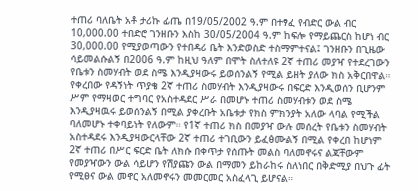ተጠሪ ባለቤት አቶ ታሪኩ ፊጤ በ19/05/2002 ዓ.ም በተፃፈ የብድር ውል ብር 10,000.00 ተበድሮ ገንዘቡን እስከ 30/05/2004 ዓ.ም ከፍሎ የማይጨርስ ከሆነ ብር 30,000.00 የሚያወጣውን የተበዳሪ ቤት እንድወስድ ተስማምተናል፤ ገንዘቡን በጊዜው ሳይመልሱልኝ በ2006 ዓ.ም ከዚህ ዓለም በሞት ስለተለዩ 2ኛ ተጠሪ መያዣ የተደረገውን የቤቱን ስመሃብት ወደ ስሜ እንዲያዛውሩ ይወሰንልኝ የሚል ይዘት ያለው ክስ አቅርበዋል።
የቀረበው የዳኝነት ጥያቄ 2ኛ ተጠሪ ስመሃብት እንዲያዛውሩ በፍርድ እንዲወሰን ቢሆንም ሥም የማዛወር ተግባር የአስተዳደር ሥራ በመሆኑ ተጠሪ ስመሃብቱን ወደ ስሜ እንዲያዛዉሩ ይወሰንልኝ በሚል ያቀረቡት አቤቱታ የክስ ምክንያት አለው ላባል የሚችል ባለመሆኑ ተቀባይነት የለውም። የ1ኛ ተጠሪ ክስ በመያዣ ውሉ መሰረት የቤቱን ስመሃብት አስተዳደሩ እንዲያዛውርላቸው 2ኛ ተጠሪ ተገቢውን ይፈፅሙልኝ በሚል የቀረበ ከሆነም 2ኛ ተጠሪ በሥር ፍርድ ቤት ለክሱ በቀጥታ የሰጡት መልስ ባለመኖሩና ልጃቸውም የመያዣውን ውል ሳይሆን የሽያጩን ውል በማመን ይከራከሩ ስለነበር በቅድሚያ በህጉ ፊት የሚፀና ውል መኖር አለመኖሩን መመርመር አስፈላጊ ይሆናል።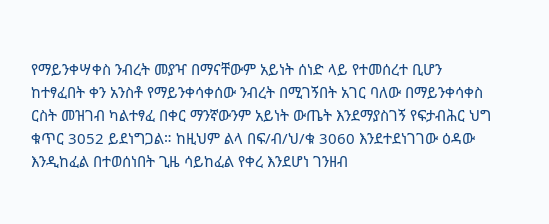የማይንቀሣቀስ ንብረት መያዣ በማናቸውም አይነት ሰነድ ላይ የተመሰረተ ቢሆን ከተፃፈበት ቀን አንስቶ የማይንቀሳቀሰው ንብረት በሚገኝበት አገር ባለው በማይንቀሳቀስ ርስት መዝገብ ካልተፃፈ በቀር ማንኛውንም አይነት ውጤት እንደማያስገኝ የፍታብሕር ህግ ቁጥር 3052 ይደነግጋል። ከዚህም ልላ በፍ/ብ/ህ/ቁ 3060 እንደተደነገገው ዕዳው እንዲከፈል በተወሰነበት ጊዜ ሳይከፈል የቀረ እንደሆነ ገንዘብ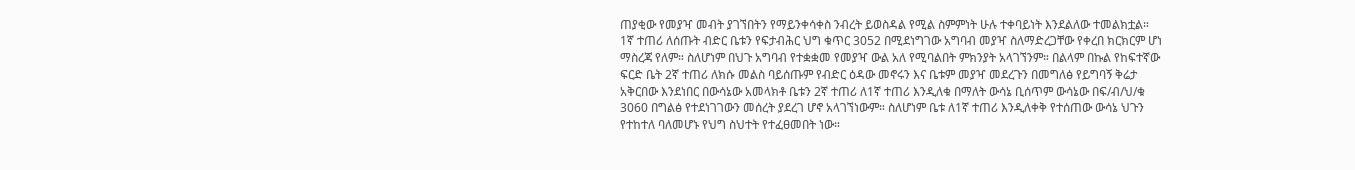ጠያቂው የመያዣ መብት ያገኘበትን የማይንቀሳቀስ ንብረት ይወስዳል የሚል ስምምነት ሁሉ ተቀባይነት እንደልለው ተመልክቷል። 1ኛ ተጠሪ ለሰጡት ብድር ቤቱን የፍታብሕር ህግ ቁጥር 3052 በሚደነግገው አግባብ መያዣ ስለማድረጋቸው የቀረበ ክርክርም ሆነ ማስረጃ የለም። ስለሆነም በህጉ አግባብ የተቋቋመ የመያዣ ውል አለ የሚባልበት ምክንያት አላገኘንም። በልላም በኩል የከፍተኛው ፍርድ ቤት 2ኛ ተጠሪ ለክሱ መልስ ባይሰጡም የብድር ዕዳው መኖሩን እና ቤቱም መያዣ መደረጉን በመግለፅ የይግባኝ ቅሬታ አቅርበው እንደነበር በውሳኔው አመላክቶ ቤቱን 2ኛ ተጠሪ ለ1ኛ ተጠሪ እንዲለቁ በማለት ውሳኔ ቢሰጥም ውሳኔው በፍ/ብ/ህ/ቁ 3060 በግልፅ የተደነገገውን መሰረት ያደረገ ሆኖ አላገኘነውም። ስለሆነም ቤቱ ለ1ኛ ተጠሪ እንዲለቀቅ የተሰጠው ውሳኔ ህጉን የተከተለ ባለመሆኑ የህግ ስህተት የተፈፀመበት ነው።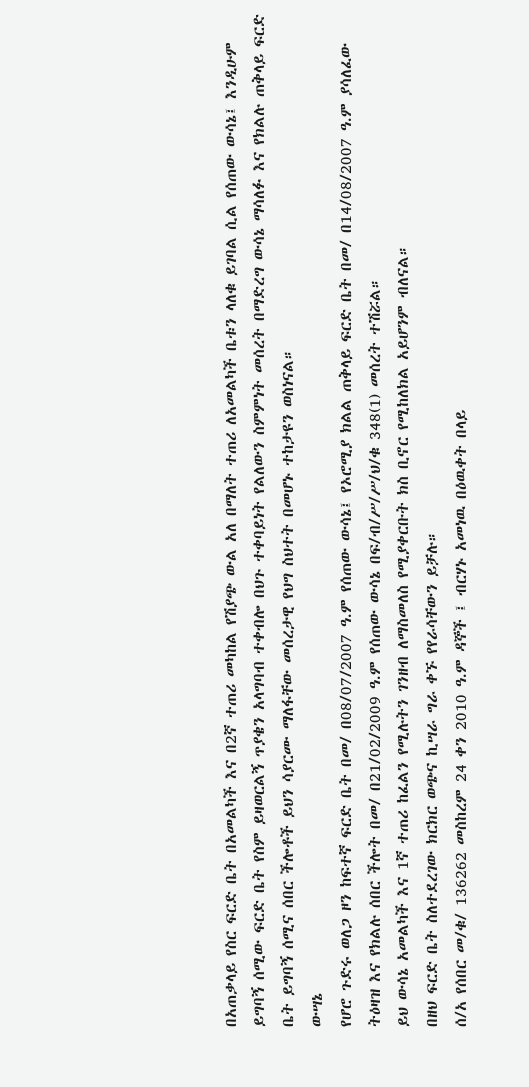በአጠቃላይ የስር ፍርድ ቤት በአመልካች እና በ2ኛ ተጠሪ መካከል የሽያጭ ውል አለ በማለት ተጠሪ ለአመልካች ቤቱን ላለቁ ይገባል ሲል የሰጠው ውሳኔ፤ እንዲሁም ይግባኝ ሰሚው ፍርድ ቤት የስም ይዛወርልኝ ጥያቄን አላግባብ ተቀብሎ በህጉ ተቀባይነት የልለውን ስምምነት መሰረት በማድረግ ውሳኔ ማሳለፉ እና የክልሉ ጠቅላይ ፍርድ ቤት ይግባኝ ሰሚና ሰበር ችሎቶች ይህን ሳያርሙ ማለፋቸው መሰረታዊ የህግ ስህተት በመሆኑ ተከታዩን ወስነናል።
ውሣኔ
የሆሮ ጉድሩ ወለጋ ዞን ከፍተኛ ፍርድ ቤት በመ/ በ08/07/2007 ዓ.ም የሰጠው ውሳኔ፤ የኦሮሚያ ክልል ጠቅላይ ፍርድ ቤት በመ/ በ14/08/2007 ዓ.ም ያሳለፈው ትዕዛዝ እና የክልሉ ሰበር ችሎት በመ/ በ21/02/2009 ዓ.ም የሰጠው ውሳኔ በፍ/ብ/ሥ/ሥ/ህ/ቁ 348(1) መሰረት ተሽሯል።
ይህ ውሳኔ አመልካች እና 1ኛ ተጠሪ ከፈልን የሚሉትን ገንዘብ ለማስመለስ የሚያቀርቡት ክስ ቢኖር የሚከለክል አይሆንም ብለናል።
በዘህ ፍርድ ቤት ስለተደረገው ክርክር ወጭና ኪሣራ ግራ ቀኙ የየራሳቸውን ይቻሉ።
ሰ/አ የሰበር መ/ቁ/ 136262 መስከረም 24 ቀን 2010 ዓ.ም ዳኞች ፤ ብርሃኑ አመነዉ በዕዉቀት በላይ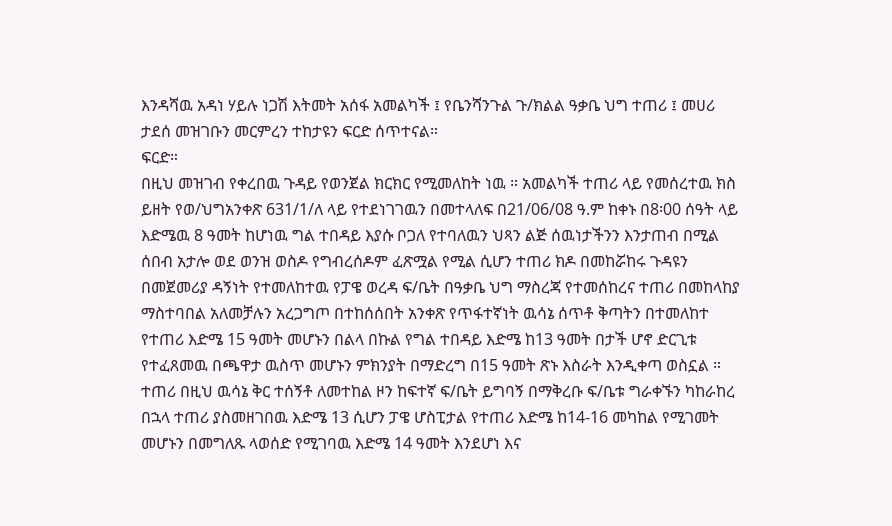እንዳሻዉ አዳነ ሃይሉ ነጋሽ እትመት አሰፋ አመልካች ፤ የቤንሻንጉል ጉ/ክልል ዓቃቤ ህግ ተጠሪ ፤ መሀሪ ታደሰ መዝገቡን መርምረን ተከታዩን ፍርድ ሰጥተናል።
ፍርድ።
በዚህ መዝገብ የቀረበዉ ጉዳይ የወንጀል ክርክር የሚመለከት ነዉ ። አመልካች ተጠሪ ላይ የመሰረተዉ ክስ ይዘት የወ/ህግአንቀጽ 631/1/ለ ላይ የተደነገገዉን በመተላለፍ በ21/06/08 ዓ.ም ከቀኑ በ8፡00 ሰዓት ላይ እድሜዉ 8 ዓመት ከሆነዉ ግል ተበዳይ እያሱ ቦጋለ የተባለዉን ህጻን ልጅ ሰዉነታችንን እንታጠብ በሚል ሰበብ አታሎ ወደ ወንዝ ወስዶ የግብረሰዶም ፈጽሟል የሚል ሲሆን ተጠሪ ክዶ በመከሯከሩ ጉዳዩን በመጀመሪያ ዳኝነት የተመለከተዉ የፓዌ ወረዳ ፍ/ቤት በዓቃቤ ህግ ማስረጃ የተመሰከረና ተጠሪ በመከላከያ ማስተባበል አለመቻሉን አረጋግጦ በተከሰሰበት አንቀጽ የጥፋተኛነት ዉሳኔ ሰጥቶ ቅጣትን በተመለከተ የተጠሪ እድሜ 15 ዓመት መሆኑን በልላ በኩል የግል ተበዳይ እድሜ ከ13 ዓመት በታች ሆኖ ድርጊቱ የተፈጸመዉ በጫዋታ ዉስጥ መሆኑን ምክንያት በማድረግ በ15 ዓመት ጽኑ እስራት እንዲቀጣ ወስኗል ።
ተጠሪ በዚህ ዉሳኔ ቅር ተሰኝቶ ለመተከል ዞን ከፍተኛ ፍ/ቤት ይግባኝ በማቅረቡ ፍ/ቤቱ ግራቀኙን ካከራከረ በኋላ ተጠሪ ያስመዘገበዉ እድሜ 13 ሲሆን ፓዌ ሆስፒታል የተጠሪ እድሜ ከ14-16 መካከል የሚገመት መሆኑን በመግለጹ ላወሰድ የሚገባዉ እድሜ 14 ዓመት እንደሆነ እና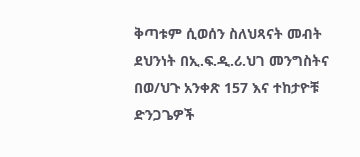ቅጣቱም ሲወሰን ስለህጻናት መብት ደህንነት በኢ.ፍ.ዲ.ሪ.ህገ መንግስትና በወ/ህጉ አንቀጽ 157 እና ተከታዮቹ ድንጋጌዎች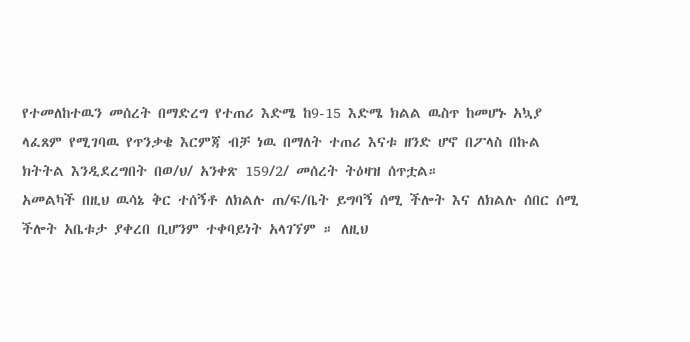የተመለከተዉን መሰረት በማድረግ የተጠሪ እድሜ ከ9-15 እድሜ ክልል ዉስጥ ከመሆኑ አኳያ ላፈጸም የሚገባዉ የጥንቃቄ እርምጃ ብቻ ነዉ በማለት ተጠሪ እናቱ ዘንድ ሆኖ በፖላስ በኩል ክትትል እንዲደረግበት በወ/ህ/ አንቀጽ 159/2/ መሰረት ትዕዛዝ ሰጥቷል።
አመልካች በዚህ ዉሳኔ ቅር ተሰኝቶ ለክልሉ ጠ/ፍ/ቤት ይግባኝ ሰሚ ችሎት እና ለክልሉ ሰበር ሰሚ ችሎት አቤቱታ ያቀረበ ቢሆንም ተቀባይነት አላገኘም ። ለዚህ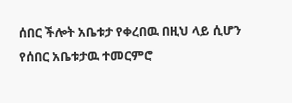ሰበር ችሎት አቤቱታ የቀረበዉ በዚህ ላይ ሲሆን የሰበር አቤቱታዉ ተመርምሮ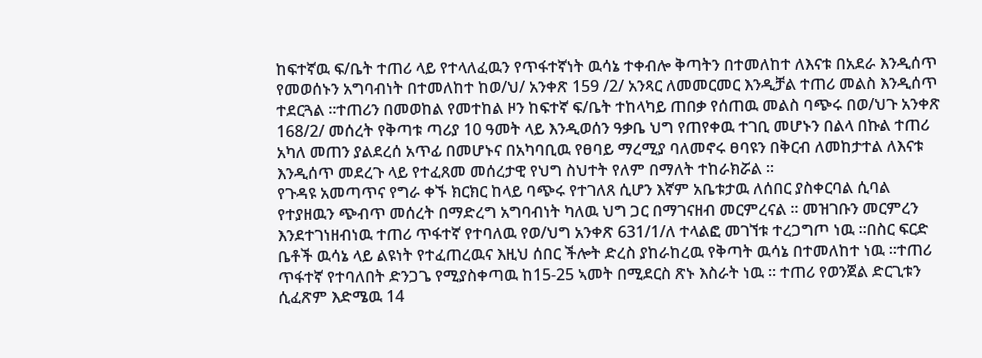ከፍተኛዉ ፍ/ቤት ተጠሪ ላይ የተላለፈዉን የጥፋተኛነት ዉሳኔ ተቀብሎ ቅጣትን በተመለከተ ለእናቱ በአደራ እንዲሰጥ የመወሰኑን አግባብነት በተመለከተ ከወ/ህ/ አንቀጽ 159 /2/ አንጻር ለመመርመር እንዲቻል ተጠሪ መልስ እንዲሰጥ ተደርጓል ።ተጠሪን በመወከል የመተከል ዞን ከፍተኛ ፍ/ቤት ተከላካይ ጠበቃ የሰጠዉ መልስ ባጭሩ በወ/ህጉ አንቀጽ 168/2/ መሰረት የቅጣቱ ጣሪያ 10 ዓመት ላይ እንዲወሰን ዓቃቤ ህግ የጠየቀዉ ተገቢ መሆኑን በልላ በኩል ተጠሪ አካለ መጠን ያልደረሰ አጥፊ በመሆኑና በአካባቢዉ የፀባይ ማረሚያ ባለመኖሩ ፀባዩን በቅርብ ለመከታተል ለእናቱ እንዲሰጥ መደረጉ ላይ የተፈጸመ መሰረታዊ የህግ ስህተት የለም በማለት ተከራክሯል ።
የጉዳዩ አመጣጥና የግራ ቀኙ ክርክር ከላይ ባጭሩ የተገለጸ ሲሆን እኛም አቤቱታዉ ለሰበር ያስቀርባል ሲባል የተያዘዉን ጭብጥ መሰረት በማድረግ አግባብነት ካለዉ ህግ ጋር በማገናዘብ መርምረናል ። መዝገቡን መርምረን እንደተገነዘብነዉ ተጠሪ ጥፋተኛ የተባለዉ የወ/ህግ አንቀጽ 631/1/ለ ተላልፎ መገኘቱ ተረጋግጦ ነዉ ።በስር ፍርድ ቤቶች ዉሳኔ ላይ ልዩነት የተፈጠረዉና እዚህ ሰበር ችሎት ድረስ ያከራከረዉ የቅጣት ዉሳኔ በተመለከተ ነዉ ።ተጠሪ ጥፋተኛ የተባለበት ድንጋጌ የሚያስቀጣዉ ከ15-25 ኣመት በሚደርስ ጽኑ እስራት ነዉ ። ተጠሪ የወንጀል ድርጊቱን ሲፈጽም እድሜዉ 14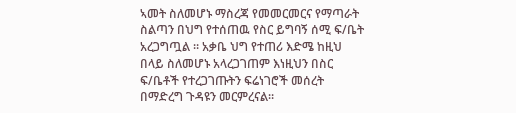ኣመት ስለመሆኑ ማስረጃ የመመርመርና የማጣራት ስልጣን በህግ የተሰጠዉ የስር ይግባኝ ሰሚ ፍ/ቤት አረጋግጧል ። አቃቤ ህግ የተጠሪ እድሜ ከዚህ በላይ ስለመሆኑ አላረጋገጠም እነዚህን በስር ፍ/ቤቶች የተረጋገጡትን ፍሬነገሮች መሰረት በማድረግ ጉዳዩን መርምረናል።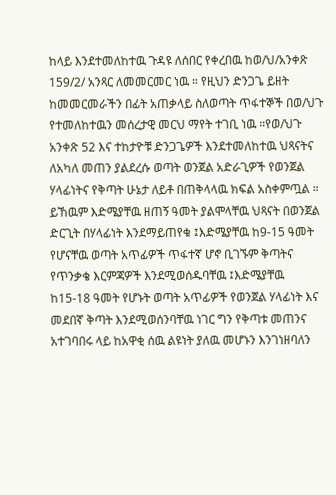ከላይ እንደተመለከተዉ ጉዳዩ ለሰበር የቀረበዉ ከወ/ህ/አንቀጽ 159/2/ አንጻር ለመመርመር ነዉ ። የዚህን ድንጋጌ ይዘት ከመመርመራችን በፊት አጠቃላይ ስለወጣት ጥፋተኞች በወ/ህጉ የተመለከተዉን መሰረታዊ መርህ ማየት ተገቢ ነዉ ።የወ/ህጉ አንቀጽ 52 እና ተከታዮቹ ድንጋጌዎች እንደተመለከተዉ ህጻናትና ለአካለ መጠን ያልደረሱ ወጣት ወንጀል አድራጊዎች የወንጀል ሃላፊነትና የቅጣት ሁኔታ ለይቶ በጠቅላላዉ ክፍል አስቀምጧል ። ይኸዉም እድሜያቸዉ ዘጠኝ ዓመት ያልሞላቸዉ ህጻናት በወንጀል ድርጊት በሃላፊነት እንደማይጠየቁ ፤እድሜያቸዉ ከ9-15 ዓመት የሆናቸዉ ወጣት አጥፊዎች ጥፋተኛ ሆኖ ቢገኙም ቅጣትና የጥንቃቄ እርምጃዎች እንደሚወሰዱባቸዉ ፤እድሜያቸዉ ከ15-18 ዓመት የሆኑት ወጣት አጥፊዎች የወንጀል ሃላፊነት እና መደበኛ ቅጣት እንደሚወሰንባቸዉ ነገር ግን የቅጣቱ መጠንና አተገባበሩ ላይ ከአዋቂ ሰዉ ልዩነት ያለዉ መሆኑን እንገነዘባለን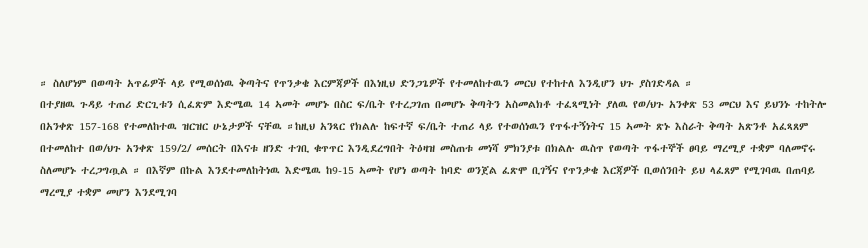። ስለሆነም በወጣት አጥፊዎች ላይ የሚወሰነዉ ቅጣትና የጥንቃቄ እርምጃዎች በእነዚህ ድንጋጌዎች የተመለከተዉን መርህ የተከተለ እንዲሆን ህጉ ያስገድዳል ።
በተያዘዉ ጉዳይ ተጠሪ ድርጊቱን ሲፈጽም እድሜዉ 14 ኣመት መሆኑ በስር ፍ/ቤት የተረጋገጠ በመሆኑ ቅጣትን አስመልክቶ ተፈጻሚነት ያለዉ የወ/ህጉ አንቀጽ 53 መርህ እና ይህንኑ ተከትሎ በአንቀጽ 157-168 የተመለከተዉ ዝርዝር ሁኔታዎች ናቸዉ ።ከዚህ አንጻር የክልሉ ከፍተኛ ፍ/ቤት ተጠሪ ላይ የተወሰነዉን የጥፋተኝነትና 15 ኣመት ጽኑ እስራት ቅጣት አጽንቶ አፈጻጸም በተመለከተ በወ/ህጉ አንቀጽ 159/2/ መሰርት በእናቱ ዘንድ ተገቢ ቁጥጥር እንዲደረግበት ትዕዛዝ መስጠቱ መነሻ ምክንያቱ በክልሉ ዉስጥ የወጣት ጥፋተኞች ፀባይ ማረሚያ ተቋም ባለመኖሩ ስለመሆኑ ተረጋግጧል ። በእኛም በኩል እንደተመለከትነዉ እድሜዉ ከ9-15 ኣመት የሆነ ወጣት ከባድ ወንጀል ፈጽሞ ቢገኝና የጥንቃቄ እርጃዎች ቢወሰንበት ይህ ላፈጸም የሚገባዉ በጠባይ ማረሚያ ተቋም መሆን እንደሚገባ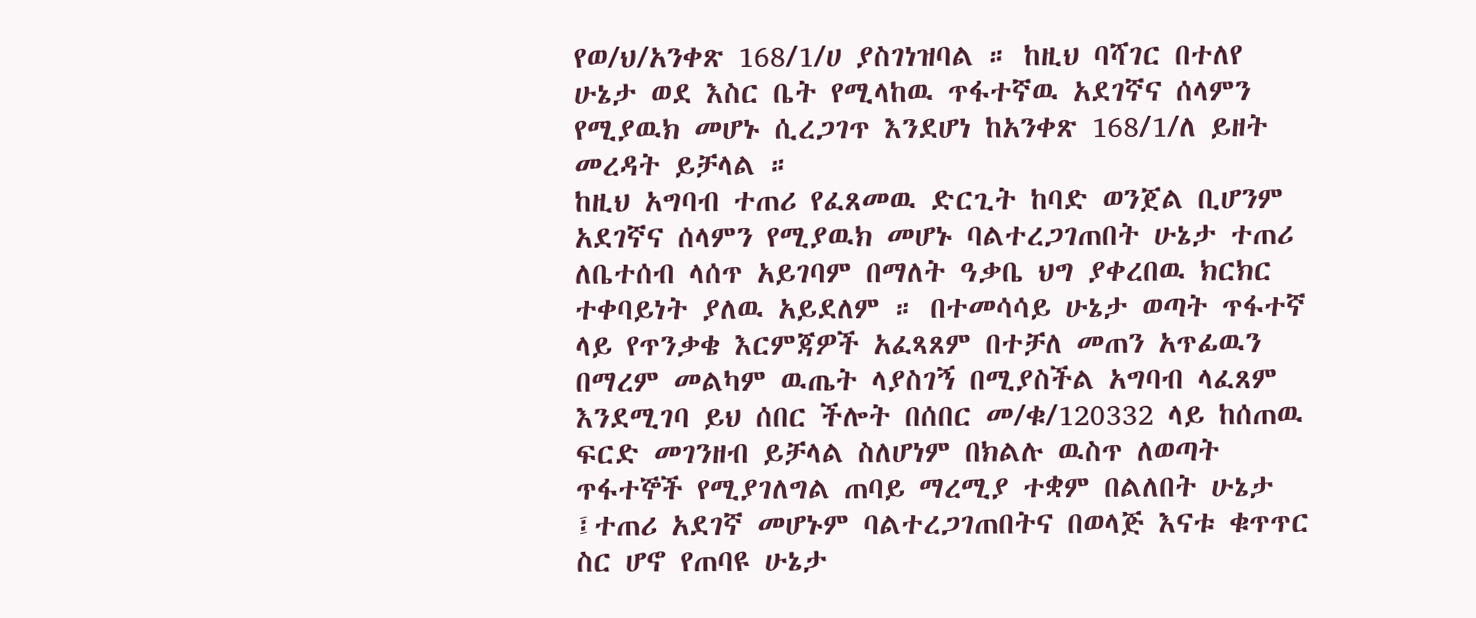የወ/ህ/አንቀጽ 168/1/ሀ ያስገነዝባል ። ከዚህ ባሻገር በተለየ ሁኔታ ወደ እስር ቤት የሚላከዉ ጥፋተኛዉ አደገኛና ሰላምን የሚያዉክ መሆኑ ሲረጋገጥ እንደሆነ ከአንቀጽ 168/1/ለ ይዘት መረዳት ይቻላል ።
ከዚህ አግባብ ተጠሪ የፈጸመዉ ድርጊት ከባድ ወንጀል ቢሆንም አደገኛና ሰላምን የሚያዉክ መሆኑ ባልተረጋገጠበት ሁኔታ ተጠሪ ለቤተሰብ ላሰጥ አይገባም በማለት ዓቃቤ ህግ ያቀረበዉ ክርክር ተቀባይነት ያለዉ አይደለም ። በተመሳሳይ ሁኔታ ወጣት ጥፋተኛ ላይ የጥንቃቄ እርምጃዎች አፈጻጸም በተቻለ መጠን አጥፊዉን በማረም መልካም ዉጤት ላያስገኝ በሚያስችል አግባብ ላፈጸም እንደሚገባ ይህ ሰበር ችሎት በሰበር መ/ቁ/120332 ላይ ከሰጠዉ ፍርድ መገንዘብ ይቻላል ስለሆነም በክልሉ ዉስጥ ለወጣት ጥፋተኞች የሚያገለግል ጠባይ ማረሚያ ተቋም በልለበት ሁኔታ ፤ተጠሪ አደገኛ መሆኑም ባልተረጋገጠበትና በወላጅ እናቱ ቁጥጥር ስር ሆኖ የጠባዩ ሁኔታ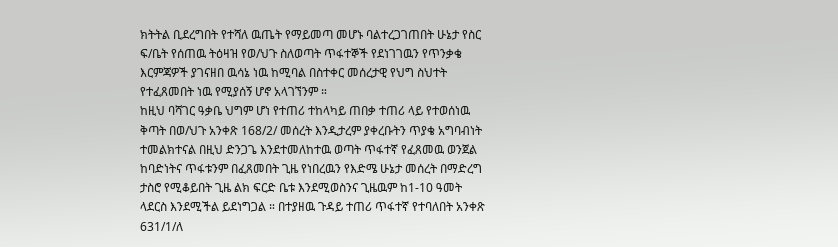ክትትል ቢደረግበት የተሻለ ዉጤት የማይመጣ መሆኑ ባልተረጋገጠበት ሁኔታ የስር ፍ/ቤት የሰጠዉ ትዕዛዝ የወ/ህጉ ስለወጣት ጥፋተኞች የደነገገዉን የጥንቃቄ እርምጃዎች ያገናዘበ ዉሳኔ ነዉ ከሚባል በስተቀር መሰረታዊ የህግ ስህተት የተፈጸመበት ነዉ የሚያሰኝ ሆኖ አላገኘንም ።
ከዚህ ባሻገር ዓቃቤ ህግም ሆነ የተጠሪ ተከላካይ ጠበቃ ተጠሪ ላይ የተወሰነዉ ቅጣት በወ/ህጉ አንቀጽ 168/2/ መሰረት እንዲታረም ያቀረቡትን ጥያቄ አግባብነት ተመልክተናል በዚህ ድንጋጌ እንደተመለከተዉ ወጣት ጥፋተኛ የፈጸመዉ ወንጀል ከባድነትና ጥፋቱንም በፈጸመበት ጊዜ የነበረዉን የእድሜ ሁኔታ መሰረት በማድረግ ታስሮ የሚቆይበት ጊዜ ልክ ፍርድ ቤቱ እንደሚወስንና ጊዜዉም ከ1-10 ዓመት ላደርስ እንደሚችል ይደነግጋል ። በተያዘዉ ጉዳይ ተጠሪ ጥፋተኛ የተባለበት አንቀጽ 631/1/ለ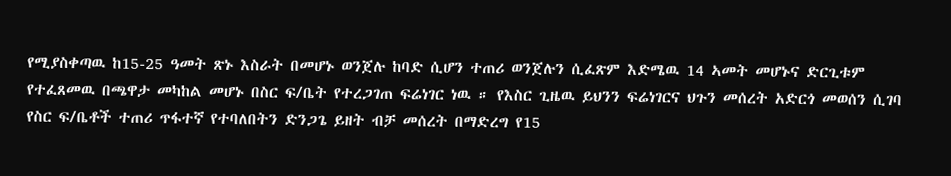የሚያስቀጣዉ ከ15-25 ዓመት ጽኑ እስራት በመሆኑ ወንጀሉ ከባድ ሲሆን ተጠሪ ወንጀሉን ሲፈጽም እድሜዉ 14 ኣመት መሆኑና ድርጊቱም የተፈጸመዉ በጫዋታ መካከል መሆኑ በስር ፍ/ቤት የተረጋገጠ ፍሬነገር ነዉ ። የእስር ጊዜዉ ይህንን ፍሬነገርና ህጉን መሰረት አድርጎ መወሰን ሲገባ የስር ፍ/ቤቶች ተጠሪ ጥፋተኛ የተባለበትን ድንጋጌ ይዘት ብቻ መሰረት በማድረግ የ15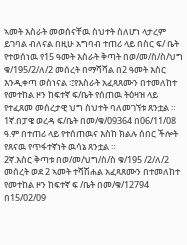ኣመት እስራት መወሰናቸዉ ስህተት ስለሆነ ላታረም ይገባል ብለናል በዚሁ አግባብ ተጠሪ ላይ በስር ፍ/ ቤት የተወሰነዉ የ15 ዓመት እስራት ቅጣት በወ/መ/ስ/ስ/ህግ ቁ/195/2/ለ/2 መሰረት በማሻሻል በ2 ዓመት እስር እንዲቀጣ ወስነናል ፡፤የእስራት አፈጻጸሙን በተመለከተ የመተከል ዞን ከፍተኛ ፍ/ቤት የሰጠዉ ትዕዛዝ ላይ የተፈጸመ መሰረታዊ ህግ ስህተት ባለመገኘቱ ጸንቷል ።
1ኛ.በፓዌ ወረዳ ፍ/ቤት በመ/ቁ/09364 በ06/11/08 ዓ.ም በተጠሪ ላይ የተሰጠዉና እስከ ክልሉ ሰበር ችሎት የጸናዉ የጥፋተኛነት ዉሳኔ ጸንቷል ።
2ኛ.እስር ቅጣቱ በወ/መ/ህግ/ስ/ስ ቁ/195 /2/ለ/2 መሰረት ወደ 2 ኣመት ተሻሽሐል አፈጻጸሙን በተመለከተ የመተከል ዞን ከፍተኛ ፍ /ቤት በመ/ቁ/12794 በ15/02/09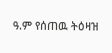ዓ.ም የሰጠዉ ትዕዛዝ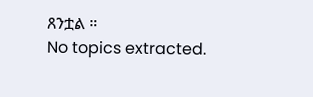ጸንቷል ።
No topics extracted.